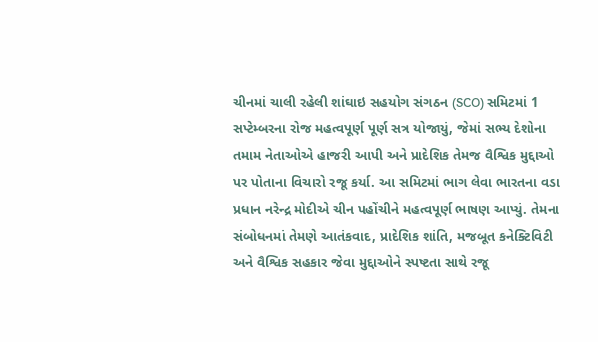ચીનમાં ચાલી રહેલી શાંઘાઇ સહયોગ સંગઠન (SCO) સમિટમાં 1 સપ્ટેમ્બરના રોજ મહત્વપૂર્ણ પૂર્ણ સત્ર યોજાયું, જેમાં સભ્ય દેશોના તમામ નેતાઓએ હાજરી આપી અને પ્રાદેશિક તેમજ વૈશ્વિક મુદ્દાઓ પર પોતાના વિચારો રજૂ કર્યા. આ સમિટમાં ભાગ લેવા ભારતના વડા પ્રધાન નરેન્દ્ર મોદીએ ચીન પહોંચીને મહત્વપૂર્ણ ભાષણ આપ્યું. તેમના સંબોધનમાં તેમણે આતંકવાદ, પ્રાદેશિક શાંતિ, મજબૂત કનેક્ટિવિટી અને વૈશ્વિક સહકાર જેવા મુદ્દાઓને સ્પષ્ટતા સાથે રજૂ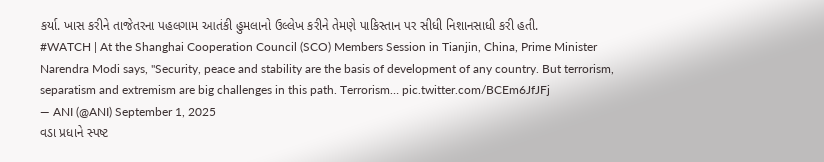કર્યા. ખાસ કરીને તાજેતરના પહલગામ આતંકી હુમલાનો ઉલ્લેખ કરીને તેમણે પાકિસ્તાન પર સીધી નિશાનસાધી કરી હતી.
#WATCH | At the Shanghai Cooperation Council (SCO) Members Session in Tianjin, China, Prime Minister Narendra Modi says, "Security, peace and stability are the basis of development of any country. But terrorism, separatism and extremism are big challenges in this path. Terrorism… pic.twitter.com/BCEm6JfJFj
— ANI (@ANI) September 1, 2025
વડા પ્રધાને સ્પષ્ટ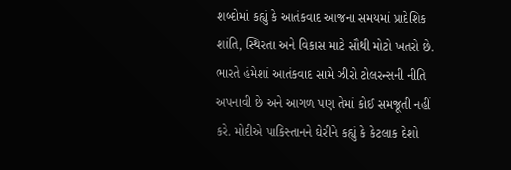શબ્દોમાં કહ્યું કે આતંકવાદ આજના સમયમાં પ્રાદેશિક શાંતિ, સ્થિરતા અને વિકાસ માટે સૌથી મોટો ખતરો છે. ભારતે હંમેશાં આતંકવાદ સામે ઝીરો ટોલરન્સની નીતિ અપનાવી છે અને આગળ પણ તેમાં કોઈ સમજૂતી નહીં કરે. મોદીએ પાકિસ્તાનને ઘેરીને કહ્યું કે કેટલાક દેશો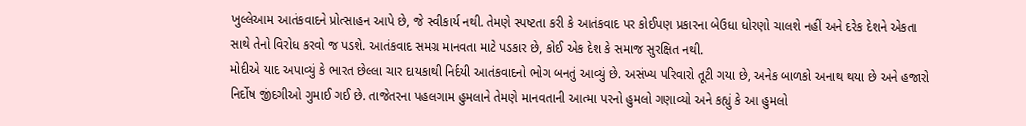ખુલ્લેઆમ આતંકવાદને પ્રોત્સાહન આપે છે, જે સ્વીકાર્ય નથી. તેમણે સ્પષ્ટતા કરી કે આતંકવાદ પર કોઈપણ પ્રકારના બેઉધા ધોરણો ચાલશે નહીં અને દરેક દેશને એકતા સાથે તેનો વિરોધ કરવો જ પડશે. આતંકવાદ સમગ્ર માનવતા માટે પડકાર છે, કોઈ એક દેશ કે સમાજ સુરક્ષિત નથી.
મોદીએ યાદ અપાવ્યું કે ભારત છેલ્લા ચાર દાયકાથી નિર્દયી આતંકવાદનો ભોગ બનતું આવ્યું છે. અસંખ્ય પરિવારો તૂટી ગયા છે, અનેક બાળકો અનાથ થયા છે અને હજારો નિર્દોષ જીંદગીઓ ગુમાઈ ગઈ છે. તાજેતરના પહલગામ હુમલાને તેમણે માનવતાની આત્મા પરનો હુમલો ગણાવ્યો અને કહ્યું કે આ હુમલો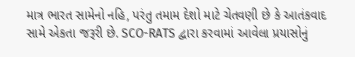માત્ર ભારત સામેનો નહિ, પરંતુ તમામ દેશો માટે ચેતવણી છે કે આતંકવાદ સામે એકતા જરૂરી છે. SCO-RATS દ્વારા કરવામાં આવેલા પ્રયાસોનું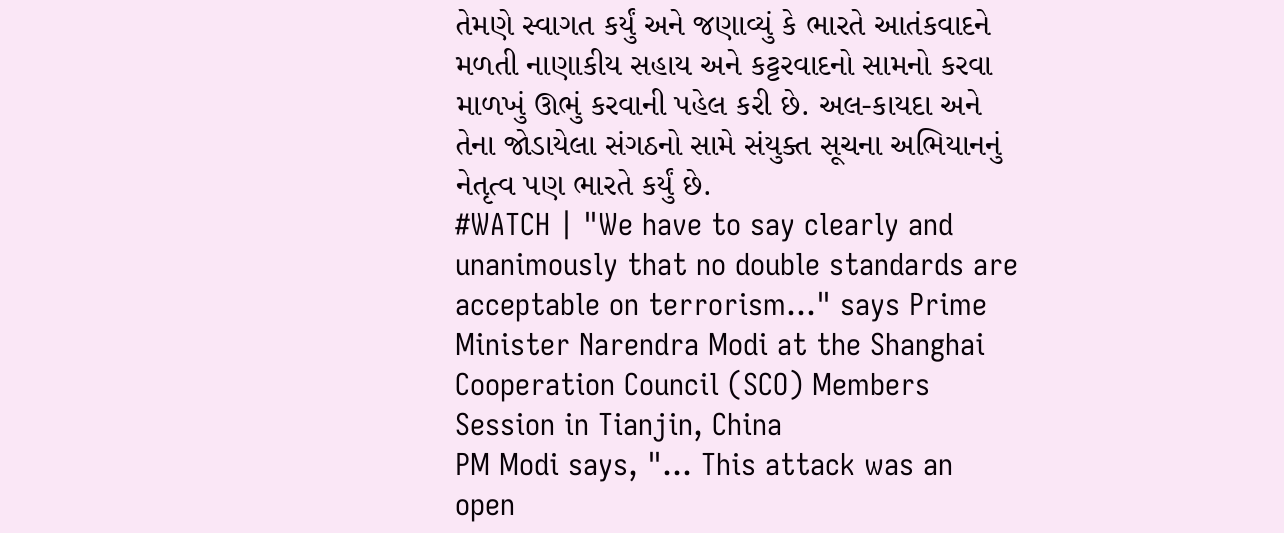તેમણે સ્વાગત કર્યું અને જણાવ્યું કે ભારતે આતંકવાદને મળતી નાણાકીય સહાય અને કટ્ટરવાદનો સામનો કરવા માળખું ઊભું કરવાની પહેલ કરી છે. અલ-કાયદા અને તેના જોડાયેલા સંગઠનો સામે સંયુક્ત સૂચના અભિયાનનું નેતૃત્વ પણ ભારતે કર્યું છે.
#WATCH | "We have to say clearly and unanimously that no double standards are acceptable on terrorism…" says Prime Minister Narendra Modi at the Shanghai Cooperation Council (SCO) Members Session in Tianjin, China
PM Modi says, "… This attack was an open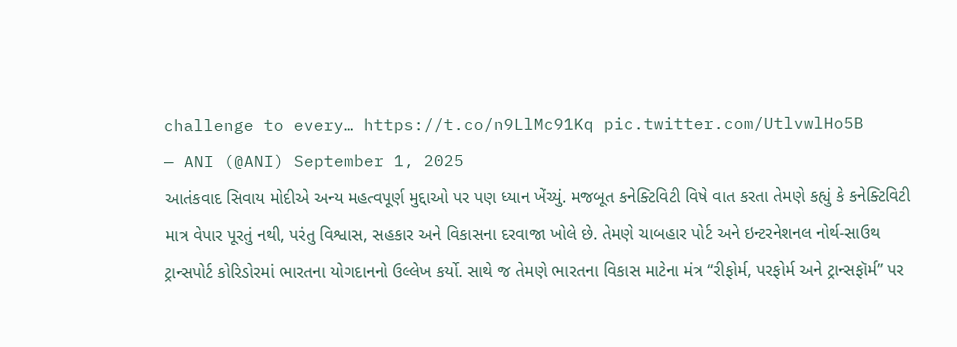challenge to every… https://t.co/n9LlMc91Kq pic.twitter.com/UtlvwlHo5B
— ANI (@ANI) September 1, 2025
આતંકવાદ સિવાય મોદીએ અન્ય મહત્વપૂર્ણ મુદ્દાઓ પર પણ ધ્યાન ખેંચ્યું. મજબૂત કનેક્ટિવિટી વિષે વાત કરતા તેમણે કહ્યું કે કનેક્ટિવિટી માત્ર વેપાર પૂરતું નથી, પરંતુ વિશ્વાસ, સહકાર અને વિકાસના દરવાજા ખોલે છે. તેમણે ચાબહાર પોર્ટ અને ઇન્ટરનેશનલ નોર્થ-સાઉથ ટ્રાન્સપોર્ટ કોરિડોરમાં ભારતના યોગદાનનો ઉલ્લેખ કર્યો. સાથે જ તેમણે ભારતના વિકાસ માટેના મંત્ર “રીફોર્મ, પરફોર્મ અને ટ્રાન્સફૉર્મ” પર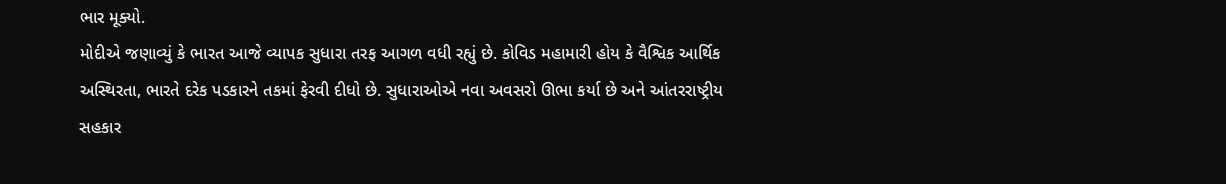ભાર મૂક્યો.
મોદીએ જણાવ્યું કે ભારત આજે વ્યાપક સુધારા તરફ આગળ વધી રહ્યું છે. કોવિડ મહામારી હોય કે વૈશ્વિક આર્થિક અસ્થિરતા, ભારતે દરેક પડકારને તકમાં ફેરવી દીધો છે. સુધારાઓએ નવા અવસરો ઊભા કર્યા છે અને આંતરરાષ્ટ્રીય સહકાર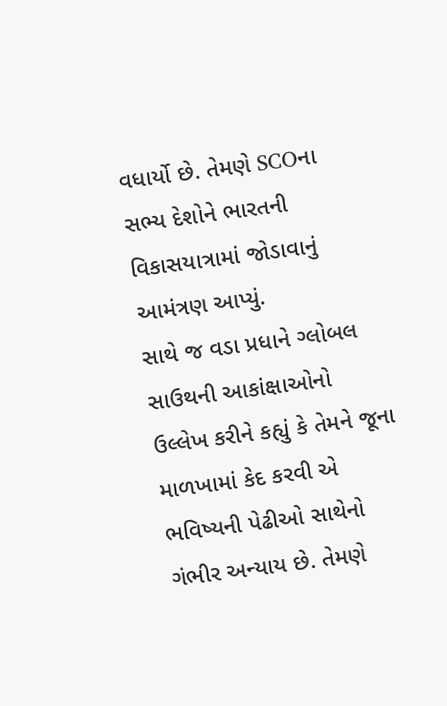વધાર્યો છે. તેમણે SCOના સભ્ય દેશોને ભારતની વિકાસયાત્રામાં જોડાવાનું આમંત્રણ આપ્યું.
સાથે જ વડા પ્રધાને ગ્લોબલ સાઉથની આકાંક્ષાઓનો ઉલ્લેખ કરીને કહ્યું કે તેમને જૂના માળખામાં કેદ કરવી એ ભવિષ્યની પેઢીઓ સાથેનો ગંભીર અન્યાય છે. તેમણે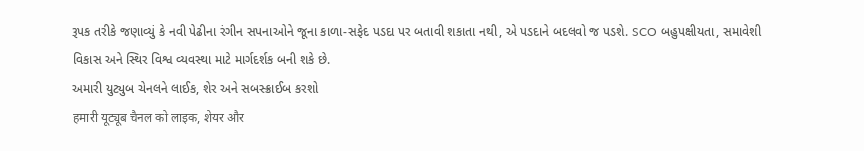રૂપક તરીકે જણાવ્યું કે નવી પેઢીના રંગીન સપનાઓને જૂના કાળા-સફેદ પડદા પર બતાવી શકાતા નથી, એ પડદાને બદલવો જ પડશે. SCO બહુપક્ષીયતા, સમાવેશી વિકાસ અને સ્થિર વિશ્વ વ્યવસ્થા માટે માર્ગદર્શક બની શકે છે.
અમારી યુટ્યુબ ચેનલને લાઈક, શેર અને સબસ્ક્રાઈબ કરશો
हमारी यूट्यूब चैनल को लाइक, शेयर और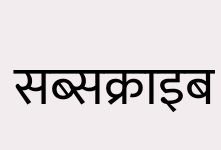सब्सक्राइब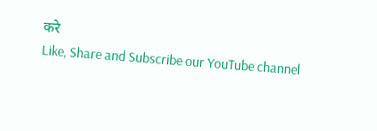करे
Like, Share and Subscribe our YouTube channel